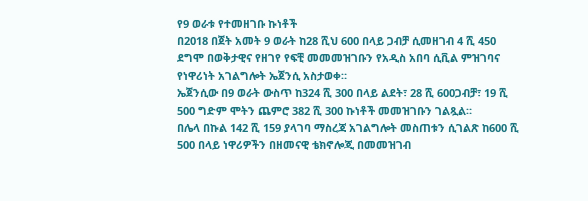የ9 ወራቱ የተመዘገቡ ኩነቶች
በ2018 በጀት አመት 9 ወራት ከ28 ሺህ 600 በላይ ጋብቻ ሲመዘገብ 4 ሺ 450 ደግሞ በወቅታዊና የዘገየ የፍቺ መመመዝገቡን የአዲስ አበባ ሲቪል ምዝገባና የነዋሪነት አገልግሎት ኤጀንሲ አስታወቀ።
ኤጀንሲው በ9 ወራት ውስጥ ከ324 ሺ 300 በላይ ልደት፣ 28 ሺ 600ጋብቻ፣ 19 ሺ 500 ግድም ሞትን ጨምሮ 382 ሺ 300 ኩነቶች መመዝገቡን ገልጿል።
በሌላ በኩል 142 ሺ 159 ያላገባ ማስረጃ አገልግሎት መስጠቱን ሲገልጽ ከ600 ሺ 500 በላይ ነዋሪዎችን በዘመናዊ ቴክኖሎጂ በመመዝገብ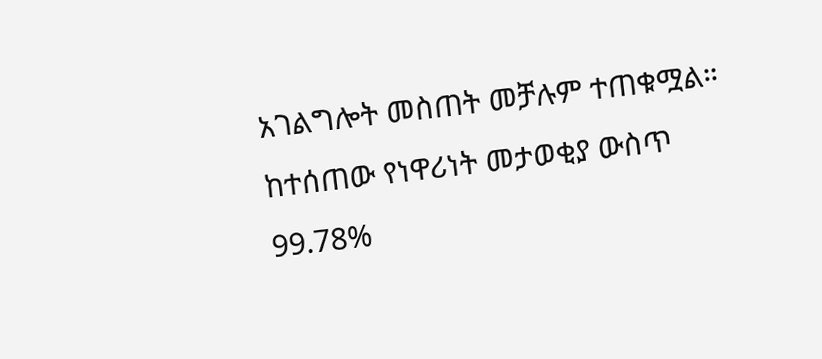አገልግሎት መስጠት መቻሉም ተጠቁሟል።
ከተሰጠው የነዋሪነት መታወቂያ ውስጥ 99.78%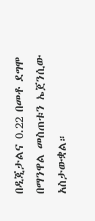በዲጂታልና 0.22 በመቶ ደግሞ በማንዋል መስጠቱን ኤጀንሲው አስታውቋል።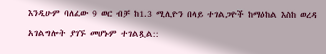እንዲሁም ባለፈው 9 ወር ብቻ ከ1.3 ሚሊዮን በላይ ተገልጋዮች ከማዕከል እስከ ወረዳ አገልግሎት ያገኙ መሆኑም ተገልጿል::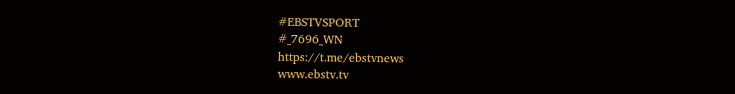#EBSTVSPORT
#_7696_WN
https://t.me/ebstvnews
www.ebstv.tv